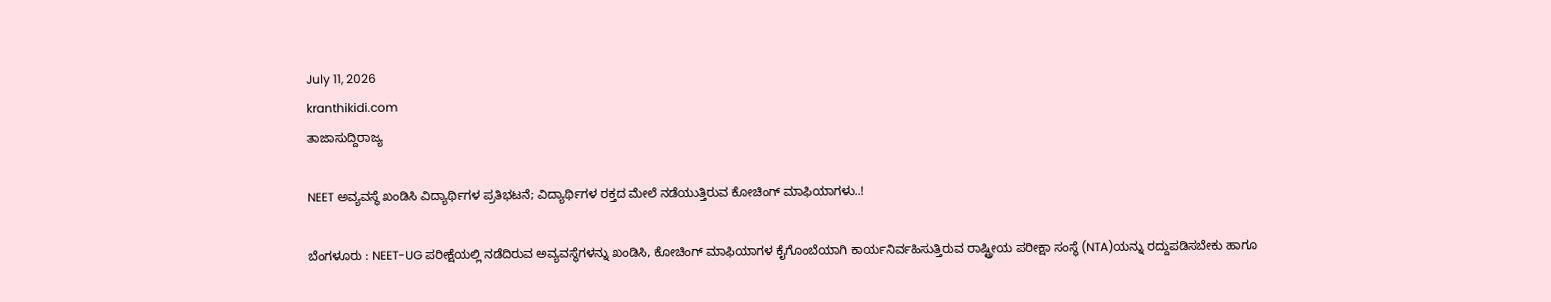July 11, 2026
kranthikidi.com
ತಾಜಾಸುದ್ದಿರಾಜ್ಯ

NEET ಅವ್ಯವಸ್ಥೆ ಖಂಡಿಸಿ ವಿದ್ಯಾರ್ಥಿಗಳ ಪ್ರತಿಭಟನೆ; ವಿದ್ಯಾರ್ಥಿಗಳ ರಕ್ತದ ಮೇಲೆ ನಡೆಯುತ್ತಿರುವ ಕೋಚಿಂಗ್ ಮಾಫಿಯಾಗಳು..!

ಬೆಂಗಳೂರು : NEET-UG ಪರೀಕ್ಷೆಯಲ್ಲಿ ನಡೆದಿರುವ ಅವ್ಯವಸ್ಥೆಗಳನ್ನು ಖಂಡಿಸಿ, ಕೋಚಿಂಗ್ ಮಾಫಿಯಾಗಳ ಕೈಗೊಂಬೆಯಾಗಿ ಕಾರ್ಯನಿರ್ವಹಿಸುತ್ತಿರುವ ರಾಷ್ಟ್ರೀಯ ಪರೀಕ್ಷಾ ಸಂಸ್ಥೆ (NTA)ಯನ್ನು ರದ್ದುಪಡಿಸಬೇಕು ಹಾಗೂ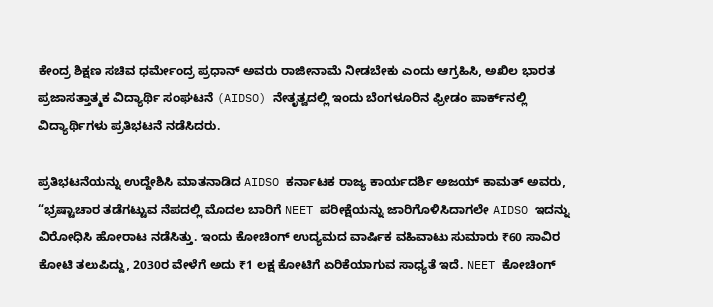ಕೇಂದ್ರ ಶಿಕ್ಷಣ ಸಚಿವ ಧರ್ಮೇಂದ್ರ ಪ್ರಧಾನ್ ಅವರು ರಾಜೀನಾಮೆ ನೀಡಬೇಕು ಎಂದು ಆಗ್ರಹಿಸಿ, ಅಖಿಲ ಭಾರತ ಪ್ರಜಾಸತ್ತಾತ್ಮಕ ವಿದ್ಯಾರ್ಥಿ ಸಂಘಟನೆ (AIDSO) ನೇತೃತ್ವದಲ್ಲಿ ಇಂದು ಬೆಂಗಳೂರಿನ ಫ್ರೀಡಂ ಪಾರ್ಕ್‌ನಲ್ಲಿ ವಿದ್ಯಾರ್ಥಿಗಳು ಪ್ರತಿಭಟನೆ ನಡೆಸಿದರು.

ಪ್ರತಿಭಟನೆಯನ್ನು ಉದ್ದೇಶಿಸಿ ಮಾತನಾಡಿದ AIDSO ಕರ್ನಾಟಕ ರಾಜ್ಯ ಕಾರ್ಯದರ್ಶಿ ಅಜಯ್ ಕಾಮತ್ ಅವರು, “ಭ್ರಷ್ಟಾಚಾರ ತಡೆಗಟ್ಟುವ ನೆಪದಲ್ಲಿ ಮೊದಲ ಬಾರಿಗೆ NEET ಪರೀಕ್ಷೆಯನ್ನು ಜಾರಿಗೊಳಿಸಿದಾಗಲೇ AIDSO ಇದನ್ನು ವಿರೋಧಿಸಿ ಹೋರಾಟ ನಡೆಸಿತ್ತು. ಇಂದು ಕೋಚಿಂಗ್ ಉದ್ಯಮದ ವಾರ್ಷಿಕ ವಹಿವಾಟು ಸುಮಾರು ₹60 ಸಾವಿರ ಕೋಟಿ ತಲುಪಿದ್ದು, 2030ರ ವೇಳೆಗೆ ಅದು ₹1 ಲಕ್ಷ ಕೋಟಿಗೆ ಏರಿಕೆಯಾಗುವ ಸಾಧ್ಯತೆ ಇದೆ. NEET ಕೋಚಿಂಗ್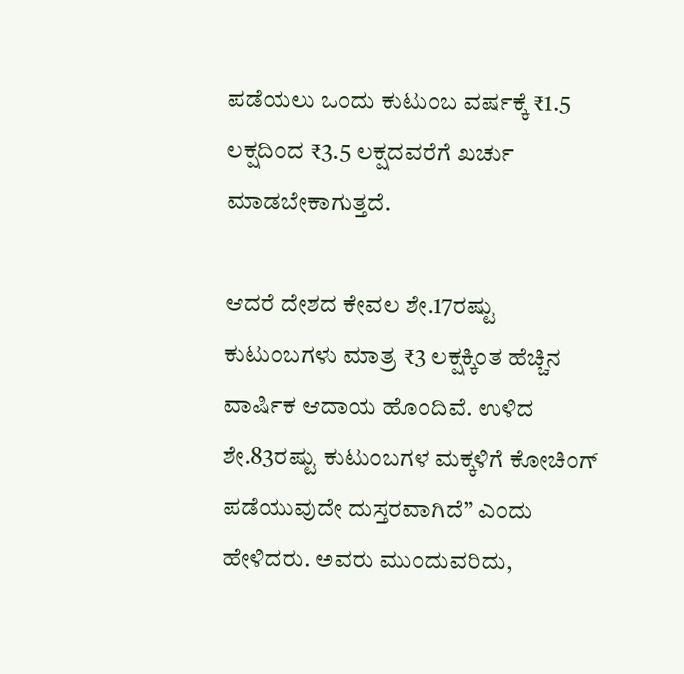ಪಡೆಯಲು ಒಂದು ಕುಟುಂಬ ವರ್ಷಕ್ಕೆ ₹1.5 ಲಕ್ಷದಿಂದ ₹3.5 ಲಕ್ಷದವರೆಗೆ ಖರ್ಚು ಮಾಡಬೇಕಾಗುತ್ತದೆ.

ಆದರೆ ದೇಶದ ಕೇವಲ ಶೇ.17ರಷ್ಟು ಕುಟುಂಬಗಳು ಮಾತ್ರ ₹3 ಲಕ್ಷಕ್ಕಿಂತ ಹೆಚ್ಚಿನ ವಾರ್ಷಿಕ ಆದಾಯ ಹೊಂದಿವೆ. ಉಳಿದ ಶೇ.83ರಷ್ಟು ಕುಟುಂಬಗಳ ಮಕ್ಕಳಿಗೆ ಕೋಚಿಂಗ್ ಪಡೆಯುವುದೇ ದುಸ್ತರವಾಗಿದೆ” ಎಂದು ಹೇಳಿದರು. ಅವರು ಮುಂದುವರಿದು,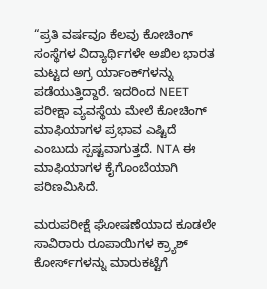“ಪ್ರತಿ ವರ್ಷವೂ ಕೆಲವು ಕೋಚಿಂಗ್ ಸಂಸ್ಥೆಗಳ ವಿದ್ಯಾರ್ಥಿಗಳೇ ಅಖಿಲ ಭಾರತ ಮಟ್ಟದ ಅಗ್ರ ರ್ಯಾಂಕ್‌ಗಳನ್ನು ಪಡೆಯುತ್ತಿದ್ದಾರೆ. ಇದರಿಂದ NEET ಪರೀಕ್ಷಾ ವ್ಯವಸ್ಥೆಯ ಮೇಲೆ ಕೋಚಿಂಗ್ ಮಾಫಿಯಾಗಳ ಪ್ರಭಾವ ಎಷ್ಟಿದೆ ಎಂಬುದು ಸ್ಪಷ್ಟವಾಗುತ್ತದೆ. NTA ಈ ಮಾಫಿಯಾಗಳ ಕೈಗೊಂಬೆಯಾಗಿ ಪರಿಣಮಿಸಿದೆ.

ಮರುಪರೀಕ್ಷೆ ಘೋಷಣೆಯಾದ ಕೂಡಲೇ ಸಾವಿರಾರು ರೂಪಾಯಿಗಳ ಕ್ರ್ಯಾಶ್ ಕೋರ್ಸ್‌ಗಳನ್ನು ಮಾರುಕಟ್ಟೆಗೆ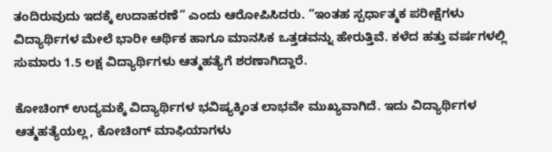ತಂದಿರುವುದು ಇದಕ್ಕೆ ಉದಾಹರಣೆ” ಎಂದು ಆರೋಪಿಸಿದರು. “ಇಂತಹ ಸ್ಪರ್ಧಾತ್ಮಕ ಪರೀಕ್ಷೆಗಳು ವಿದ್ಯಾರ್ಥಿಗಳ ಮೇಲೆ ಭಾರೀ ಆರ್ಥಿಕ ಹಾಗೂ ಮಾನಸಿಕ ಒತ್ತಡವನ್ನು ಹೇರುತ್ತಿವೆ. ಕಳೆದ ಹತ್ತು ವರ್ಷಗಳಲ್ಲಿ ಸುಮಾರು 1.5 ಲಕ್ಷ ವಿದ್ಯಾರ್ಥಿಗಳು ಆತ್ಮಹತ್ಯೆಗೆ ಶರಣಾಗಿದ್ದಾರೆ.

ಕೋಚಿಂಗ್ ಉದ್ಯಮಕ್ಕೆ ವಿದ್ಯಾರ್ಥಿಗಳ ಭವಿಷ್ಯಕ್ಕಿಂತ ಲಾಭವೇ ಮುಖ್ಯವಾಗಿದೆ. ಇದು ವಿದ್ಯಾರ್ಥಿಗಳ ಆತ್ಮಹತ್ಯೆಯಲ್ಲ, ಕೋಚಿಂಗ್ ಮಾಫಿಯಾಗಳು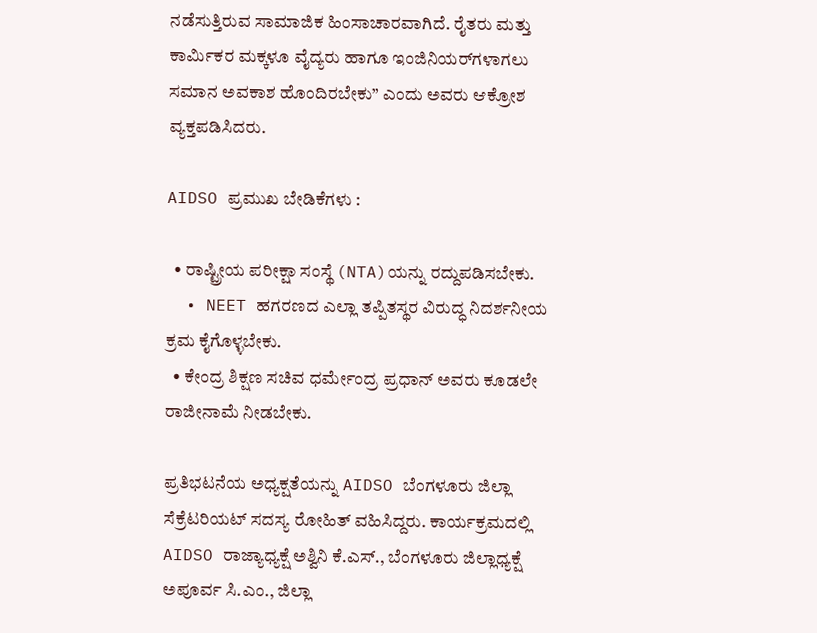ನಡೆಸುತ್ತಿರುವ ಸಾಮಾಜಿಕ ಹಿಂಸಾಚಾರವಾಗಿದೆ. ರೈತರು ಮತ್ತು ಕಾರ್ಮಿಕರ ಮಕ್ಕಳೂ ವೈದ್ಯರು ಹಾಗೂ ಇಂಜಿನಿಯರ್‌ಗಳಾಗಲು ಸಮಾನ ಅವಕಾಶ ಹೊಂದಿರಬೇಕು” ಎಂದು ಅವರು ಆಕ್ರೋಶ ವ್ಯಕ್ತಪಡಿಸಿದರು.

AIDSO ಪ್ರಮುಖ ಬೇಡಿಕೆಗಳು :

  • ರಾಷ್ಟ್ರೀಯ ಪರೀಕ್ಷಾ ಸಂಸ್ಥೆ (NTA)ಯನ್ನು ರದ್ದುಪಡಿಸಬೇಕು.
  • NEET ಹಗರಣದ ಎಲ್ಲಾ ತಪ್ಪಿತಸ್ಥರ ವಿರುದ್ಧ ನಿದರ್ಶನೀಯ ಕ್ರಮ ಕೈಗೊಳ್ಳಬೇಕು.
  • ಕೇಂದ್ರ ಶಿಕ್ಷಣ ಸಚಿವ ಧರ್ಮೇಂದ್ರ ಪ್ರಧಾನ್ ಅವರು ಕೂಡಲೇ ರಾಜೀನಾಮೆ ನೀಡಬೇಕು.

ಪ್ರತಿಭಟನೆಯ ಅಧ್ಯಕ್ಷತೆಯನ್ನು AIDSO ಬೆಂಗಳೂರು ಜಿಲ್ಲಾ ಸೆಕ್ರೆಟರಿಯಟ್ ಸದಸ್ಯ ರೋಹಿತ್ ವಹಿಸಿದ್ದರು. ಕಾರ್ಯಕ್ರಮದಲ್ಲಿ AIDSO ರಾಜ್ಯಾಧ್ಯಕ್ಷೆ ಅಶ್ವಿನಿ ಕೆ.ಎಸ್., ಬೆಂಗಳೂರು ಜಿಲ್ಲಾಧ್ಯಕ್ಷೆ ಅಪೂರ್ವ ಸಿ.ಎಂ., ಜಿಲ್ಲಾ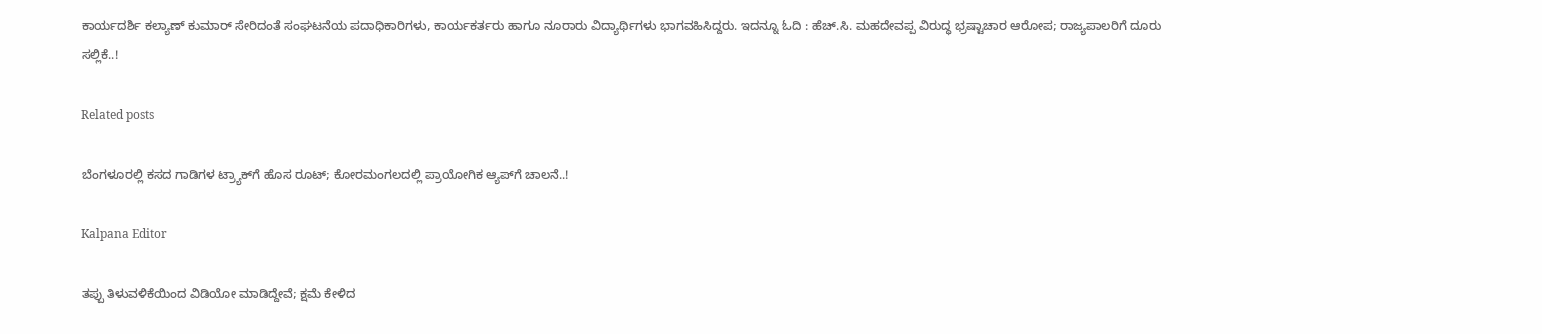ಕಾರ್ಯದರ್ಶಿ ಕಲ್ಯಾಣ್ ಕುಮಾರ್ ಸೇರಿದಂತೆ ಸಂಘಟನೆಯ ಪದಾಧಿಕಾರಿಗಳು, ಕಾರ್ಯಕರ್ತರು ಹಾಗೂ ನೂರಾರು ವಿದ್ಯಾರ್ಥಿಗಳು ಭಾಗವಹಿಸಿದ್ದರು. ಇದನ್ನೂ ಓದಿ : ಹೆಚ್.ಸಿ. ಮಹದೇವಪ್ಪ ವಿರುದ್ಧ ಭ್ರಷ್ಟಾಚಾರ ಆರೋಪ; ರಾಜ್ಯಪಾಲರಿಗೆ ದೂರು ಸಲ್ಲಿಕೆ..!

Related posts

ಬೆಂಗಳೂರಲ್ಲಿ ಕಸದ ಗಾಡಿಗಳ ಟ್ರ್ಯಾಕ್‌ಗೆ ಹೊಸ ರೂಟ್; ಕೋರಮಂಗಲದಲ್ಲಿ ಪ್ರಾಯೋಗಿಕ ಆ್ಯಪ್‌ಗೆ ಚಾಲನೆ..!

Kalpana Editor

ತಪ್ಪು ತಿಳುವಳಿಕೆಯಿಂದ ವಿಡಿಯೋ ಮಾಡಿದ್ದೇವೆ; ಕ್ಷಮೆ ಕೇಳಿದ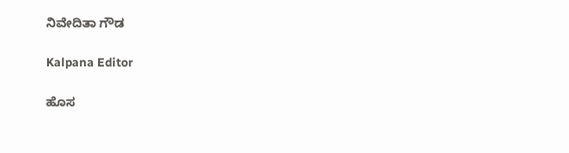ನಿವೇದಿತಾ ಗೌಡ

Kalpana Editor

ಹೊಸ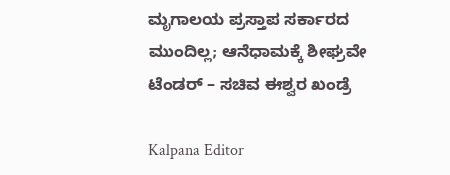ಮೃಗಾಲಯ ಪ್ರಸ್ತಾಪ ಸರ್ಕಾರದ ಮುಂದಿಲ್ಲ; ಆನೆಧಾಮಕ್ಕೆ ಶೀಘ್ರವೇ ಟೆಂಡರ್ – ಸಚಿವ ಈಶ್ವರ ಖಂಡ್ರೆ

Kalpana Editor